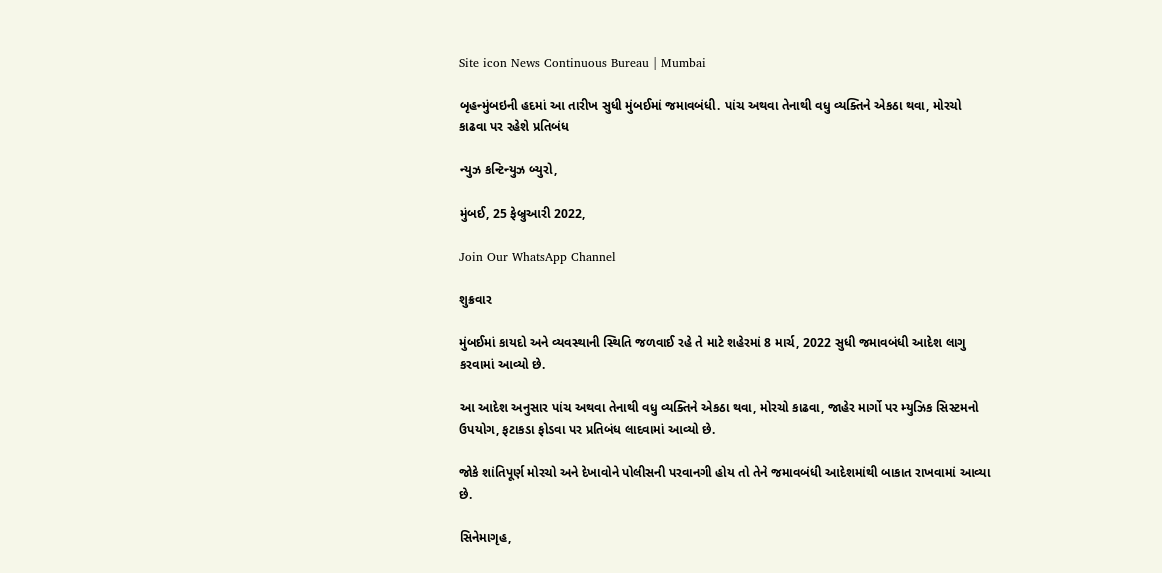Site icon News Continuous Bureau | Mumbai

બૃહન્મુંબઇની હદમાં આ તારીખ સુધી મુંબઈમાં જમાવબંધી. પાંચ અથવા તેનાથી વધુ વ્યક્તિને એકઠા થવા, મોરચો કાઢવા પર રહેશે પ્રતિબંધ

ન્યુઝ કન્ટિન્યુઝ બ્યુરો,

મુંબઈ, 25 ફેબ્રુઆરી 2022,

Join Our WhatsApp Channel

શુક્રવાર

મુંબઈમાં કાયદો અને વ્યવસ્થાની સ્થિતિ જળવાઈ રહે તે માટે શહેરમાં 8 માર્ચ, 2022 સુધી જમાવબંધી આદેશ લાગુ કરવામાં આવ્યો છે.

આ આદેશ અનુસાર પાંચ અથવા તેનાથી વધુ વ્યક્તિને એકઠા થવા, મોરચો કાઢવા, જાહેર માર્ગો પર મ્યુઝિક સિસ્ટમનો ઉપયોગ, ફટાકડા ફોડવા પર પ્રતિબંધ લાદવામાં આવ્યો છે.

જોકે શાંતિપૂર્ણ મોરચો અને દેખાવોને પોલીસની પરવાનગી હોય તો તેને જમાવબંધી આદેશમાંથી બાકાત રાખવામાં આવ્યા છે.

સિનેમાગૃહ,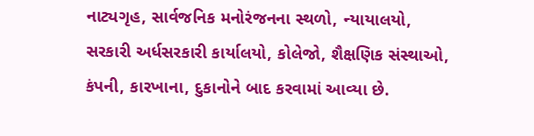નાટ્યગૃહ, સાર્વજનિક મનોરંજનના સ્થળો, ન્યાયાલયો, સરકારી અર્ધસરકારી કાર્યાલયો, કોલેજો, શૈક્ષણિક સંસ્થાઓ, કંપની, કારખાના, દુકાનોને બાદ કરવામાં આવ્યા છે.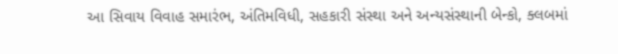આ સિવાય વિવાહ સમારંભ, અંતિમવિધી, સહકારી સંસ્થા અને અન્યસંસ્થાની બેન્કો, ક્લબમાં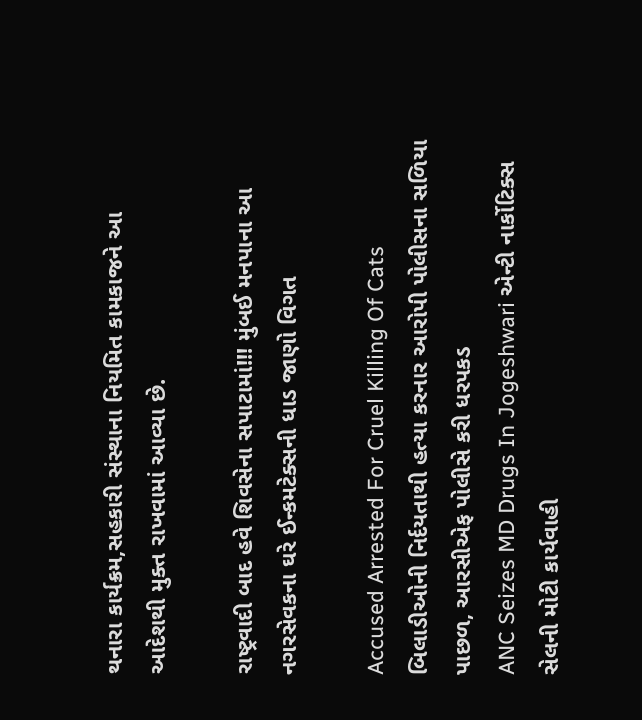થનારા કાર્યક્રમ,સહકારી સંસ્થાના નિયમિત કામકાજને આ આદેશથી મુક્ત રાખવામાં આવ્યા છે.

રાષ્ટ્રવાદી બાદ હવે શિવસેના સપાટામાં!!! મુંબઈ મનપાના આ નગરસેવકના ઘરે ઈન્કમટેક્સની ધાડ જાણો વિગત

Accused Arrested For Cruel Killing Of Cats બિલાડીઓની નિર્દયતાથી હત્યા કરનાર આરોપી પોલીસના સળિયા પાછળ, આરસીએફ પોલીસે કરી ધરપકડ
ANC Seizes MD Drugs In Jogeshwari એન્ટી નાર્કોટિક્સ સેલની મોટી કાર્યવાહી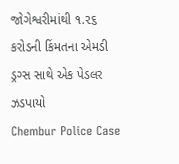જોગેશ્વરીમાંથી ૧.૨૬ કરોડની કિંમતના એમડી ડ્રગ્સ સાથે એક પેડલર ઝડપાયો
Chembur Police Case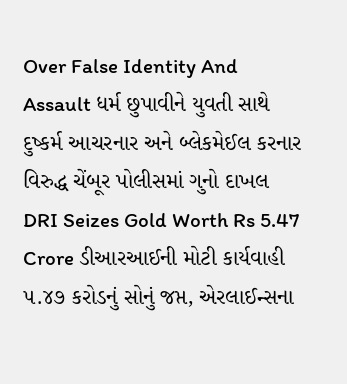Over False Identity And Assault ધર્મ છુપાવીને યુવતી સાથે દુષ્કર્મ આચરનાર અને બ્લેકમેઈલ કરનાર વિરુદ્ધ ચેંબૂર પોલીસમાં ગુનો દાખલ
DRI Seizes Gold Worth Rs 5.47 Crore ડીઆરઆઈની મોટી કાર્યવાહી ૫.૪૭ કરોડનું સોનું જપ્ત, એરલાઈન્સના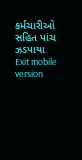કર્મચારીઓ સહિત પાંચ ઝડપાયા
Exit mobile version